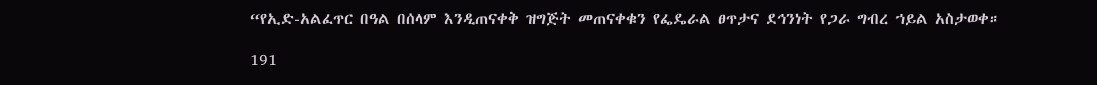“የኢድ-አልፈጥር በዓል በሰላም እንዲጠናቀቅ ዝግጅት መጠናቀቁን የፌዴራል ፀጥታና ደኅንነት የጋራ ግብረ ኀይል አስታወቀ።

191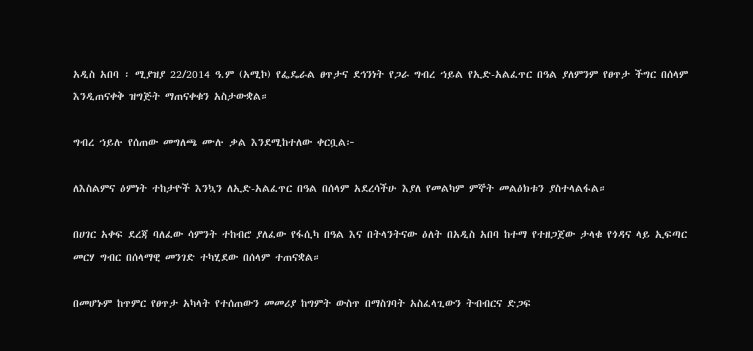አዲስ አበባ ፡ ሚያዝያ 22/2014 ዓ.ም (አሚኮ) የፌዴራል ፀጥታና ደኅንነት የጋራ ግብረ ኀይል የኢድ-አልፈጥር በዓል ያለምንም የፀጥታ ችግር በሰላም እንዲጠናቀቅ ዝግጅት ማጠናቀቁን አስታውቋል።

ግብረ ኀይሉ የሰጠው መግለጫ ሙሉ ቃል እንደሚከተለው ቀርቧል፦

ለእስልምና ዕምነት ተከታዮች እንኳን ለኢድ-አልፈጥር በዓል በሰላም አደረሳችሁ እያለ የመልካም ምኞት መልዕክቱን ያስተላልፋል።

በሀገር አቀፍ ደረጃ ባለፈው ሳምንት ተከብሮ ያለፈው የፋሲካ በዓል እና በትላንትናው ዕለት በአዲስ አበባ ከተማ የተዘጋጀው ታላቁ የጎዳና ላይ ኢፍጣር መርሃ ግብር በሰላማዊ መንገድ ተካሂደው በሰላም ተጠናቋል።

በመሆኑም ከጥምር የፀጥታ አካላት የተሰጠውን መመሪያ ከግምት ውስጥ በማስገባት አስፈላጊውን ትብብርና ድጋፍ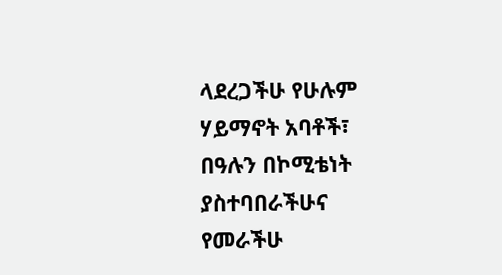ላደረጋችሁ የሁሉም ሃይማኖት አባቶች፣ በዓሉን በኮሚቴነት ያስተባበራችሁና የመራችሁ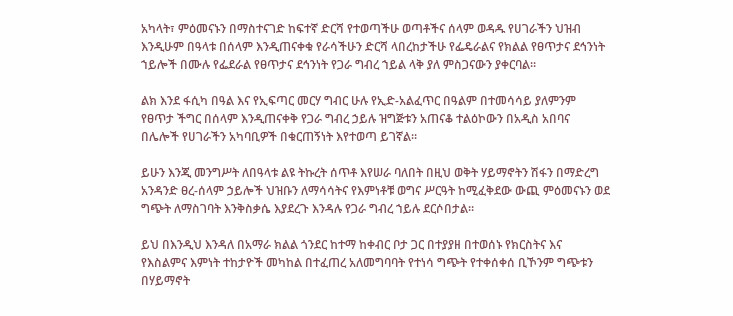አካላት፣ ምዕመናኑን በማስተናገድ ከፍተኛ ድርሻ የተወጣችሁ ወጣቶችና ሰላም ወዳዱ የሀገራችን ህዝብ እንዲሁም በዓላቱ በሰላም እንዲጠናቀቁ የራሳችሁን ድርሻ ላበረከታችሁ የፌዴራልና የክልል የፀጥታና ደኅንነት ኀይሎች በሙሉ የፌደራል የፀጥታና ደኅንነት የጋራ ግብረ ኀይል ላቅ ያለ ምስጋናውን ያቀርባል።

ልክ እንደ ፋሲካ በዓል እና የኢፍጣር መርሃ ግብር ሁሉ የኢድ-አልፈጥር በዓልም በተመሳሳይ ያለምንም የፀጥታ ችግር በሰላም እንዲጠናቀቅ የጋራ ግብረ ኃይሉ ዝግጅቱን አጠናቆ ተልዕኮውን በአዲስ አበባና በሌሎች የሀገራችን አካባቢዎች በቁርጠኝነት እየተወጣ ይገኛል።

ይሁን እንጂ መንግሥት ለበዓላቱ ልዩ ትኩረት ሰጥቶ እየሠራ ባለበት በዚህ ወቅት ሃይማኖትን ሽፋን በማድረግ አንዳንድ ፀረ-ሰላም ኃይሎች ህዝቡን ለማሳሳትና የእምነቶቹ ወግና ሥርዓት ከሚፈቅደው ውጪ ምዕመናኑን ወደ ግጭት ለማስገባት እንቅስቃሴ እያደረጉ እንዳሉ የጋራ ግብረ ኀይሉ ደርሶበታል።

ይህ በእንዲህ እንዳለ በአማራ ክልል ጎንደር ከተማ ከቀብር ቦታ ጋር በተያያዘ በተወሰኑ የክርስትና እና የእስልምና እምነት ተከታዮች መካከል በተፈጠረ አለመግባባት የተነሳ ግጭት የተቀሰቀሰ ቢኾንም ግጭቱን በሃይማኖት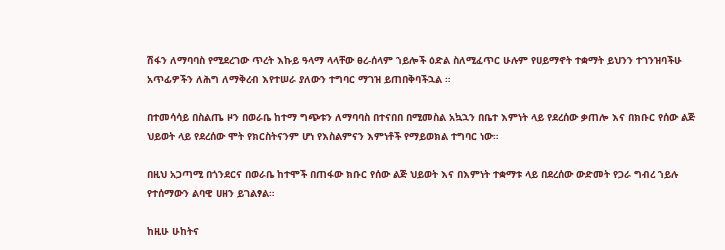ሽፋን ለማባባስ የሚደረገው ጥረት እኩይ ዓላማ ላላቸው ፀረ-ሰላም ኀይሎች ዕድል ስለሚፈጥር ሁሉም የሀይማኖት ተቋማት ይህንን ተገንዝባችሁ አጥፊዎችን ለሕግ ለማቅረብ እየተሠራ ያለውን ተግባር ማገዝ ይጠበቅባችኋል ።

በተመሳሳይ በስልጤ ዞን በወራቤ ከተማ ግጭቱን ለማባባስ በተናበበ በሚመስል አኳኋን በቤተ እምነት ላይ የደረሰው ቃጠሎ እና በክቡር የሰው ልጅ ህይወት ላይ የደረሰው ሞት የክርስትናንም ሆነ የእስልምናን እምነቶች የማይወክል ተግባር ነው።

በዚህ አጋጣሚ በጎንደርና በወራቤ ከተሞች በጠፋው ክቡር የሰው ልጅ ህይወት እና በእምነት ተቋማቱ ላይ በደረሰው ውድመት የጋራ ግብረ ኀይሉ የተሰማውን ልባዊ ሀዘን ይገልፃል።

ከዚሁ ሁከትና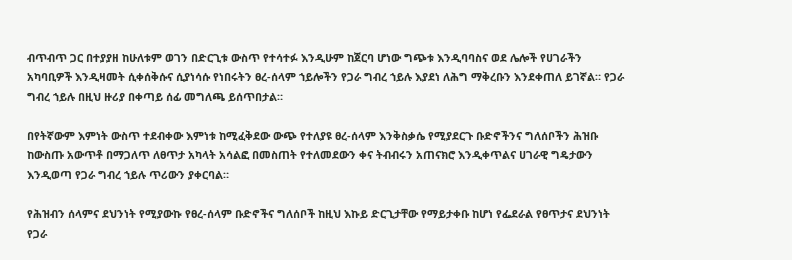ብጥብጥ ጋር በተያያዘ ከሁለቱም ወገን በድርጊቱ ውስጥ የተሳተፉ እንዲሁም ከጀርባ ሆነው ግጭቱ እንዲባባስና ወደ ሌሎች የሀገራችን አካባቢዎች እንዲዛመት ሲቀሰቅሱና ሲያነሳሱ የነበሩትን ፀረ-ሰላም ኀይሎችን የጋራ ግብረ ኀይሉ እያደነ ለሕግ ማቅረቡን እንደቀጠለ ይገኛል። የጋራ ግብረ ኀይሉ በዚህ ዙሪያ በቀጣይ ሰፊ መግለጫ ይሰጥበታል።

በየትኛውም እምነት ውስጥ ተደብቀው እምነቱ ከሚፈቅደው ውጭ የተለያዩ ፀረ-ሰላም እንቅስቃሴ የሚያደርጉ ቡድኖችንና ግለሰቦችን ሕዝቡ ከውስጡ አውጥቶ በማጋለጥ ለፀጥታ አካላት አሳልፎ በመስጠት የተለመደውን ቀና ትብብሩን አጠናክሮ እንዲቀጥልና ሀገራዊ ግዴታውን እንዲወጣ የጋራ ግብረ ኀይሉ ጥሪውን ያቀርባል።

የሕዝብን ሰላምና ደህንነት የሚያውኩ የፀረ-ሰላም ቡድኖችና ግለሰቦች ከዚህ እኩይ ድርጊታቸው የማይታቀቡ ከሆነ የፌደራል የፀጥታና ደህንነት የጋራ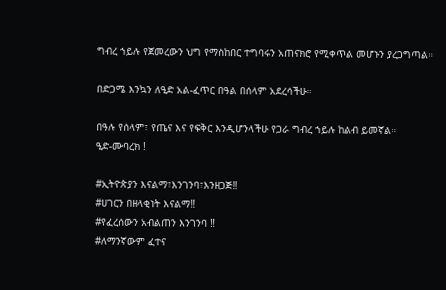ግብረ ኀይሉ የጀመረውን ህግ የማስከበር ተግባሩን አጠናክሮ የሚቀጥል መሆኑን ያረጋግጣል።

በድጋሜ እንኳን ለዒድ አል-ፈጥር በዓል በሰላም አደረሳችሁ።

በዓሉ የሰላም፣ የጤና እና የፍቅር እንዲሆንላችሁ የጋራ ግብረ ኀይሉ ከልብ ይመኛል።
ዒድ-ሙባረክ !

#ኢትዮጵያን እናልማ፣እንገንባ፣እንዘጋጅ‼
#ሀገርን በዘላቂነት እናልማ‼
#የፈረሰውን አብልጠን እንገንባ ‼
#ለማንኛውም ፈተና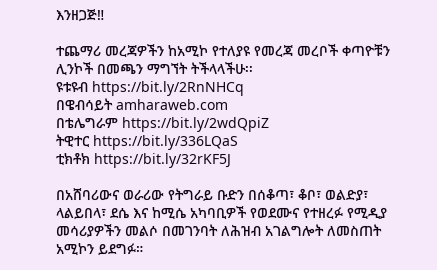እንዘጋጅ‼

ተጨማሪ መረጃዎችን ከአሚኮ የተለያዩ የመረጃ መረቦች ቀጣዮቹን ሊንኮች በመጫን ማግኘት ትችላላችሁ፡፡
ዩቱዩብ https://bit.ly/2RnNHCq
በዌብሳይት amharaweb.com
በቴሌግራም https://bit.ly/2wdQpiZ
ትዊተር https://bit.ly/336LQaS
ቲክቶክ https://bit.ly/32rKF5J

በአሸባሪውና ወራሪው የትግራይ ቡድን በሰቆጣ፣ ቆቦ፣ ወልድያ፣ ላልይበላ፣ ደሴ እና ከሚሴ አካባቢዎች የወደሙና የተዘረፉ የሚዲያ መሳሪያዎችን መልሶ በመገንባት ለሕዝብ አገልግሎት ለመስጠት አሚኮን ይደግፉ።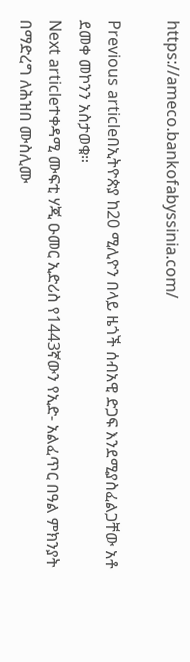https://ameco.bankofabyssinia.com/

Previous articleበኢትዮጵያ ከ20 ሚሊዮን በላይ ዜጎች ሰብአዊ ድጋፍ እንደሚያስፈልጋቸው አቶ ደመቀ መኮንን አስታወቁ።
Next articleተቀዳሚ ሙፍቲ ሃጂ ዑመር ኢድሪስ የ1443ኛውን የኢድ- አልፈጥር በዓል ምክንያት በማድረግ ለሕዝበ ሙስሊሙ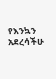የእንኳን አደረሳችሁ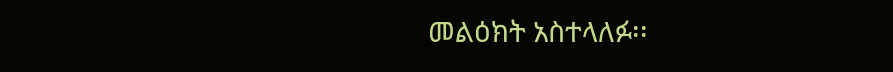መልዕክት አስተላለፉ፡፡